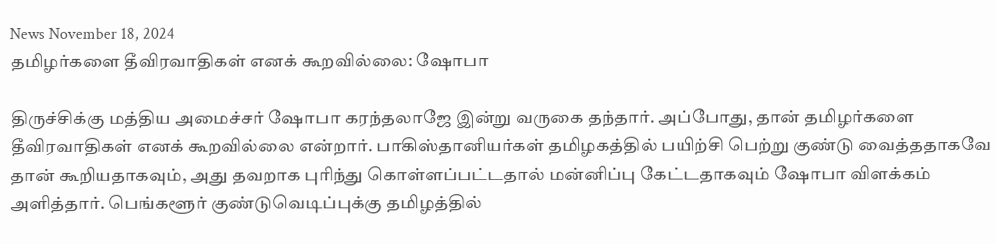News November 18, 2024
தமிழர்களை தீவிரவாதிகள் எனக் கூறவில்லை: ஷோபா

திருச்சிக்கு மத்திய அமைச்சர் ஷோபா கரந்தலாஜே இன்று வருகை தந்தார். அப்போது, தான் தமிழர்களை தீவிரவாதிகள் எனக் கூறவில்லை என்றார். பாகிஸ்தானியர்கள் தமிழகத்தில் பயிற்சி பெற்று குண்டு வைத்ததாகவே தான் கூறியதாகவும், அது தவறாக புரிந்து கொள்ளப்பட்டதால் மன்னிப்பு கேட்டதாகவும் ஷோபா விளக்கம் அளித்தார். பெங்களூர் குண்டுவெடிப்புக்கு தமிழத்தில்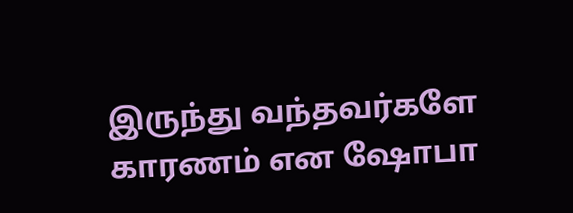இருந்து வந்தவர்களே காரணம் என ஷோபா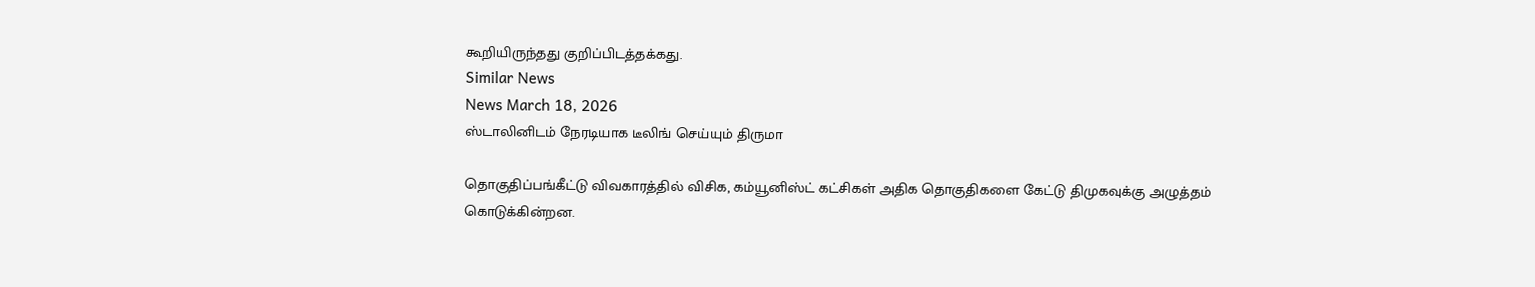கூறியிருந்தது குறிப்பிடத்தக்கது.
Similar News
News March 18, 2026
ஸ்டாலினிடம் நேரடியாக டீலிங் செய்யும் திருமா

தொகுதிப்பங்கீட்டு விவகாரத்தில் விசிக, கம்யூனிஸ்ட் கட்சிகள் அதிக தொகுதிகளை கேட்டு திமுகவுக்கு அழுத்தம் கொடுக்கின்றன.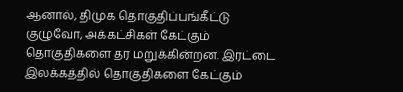ஆனால், திமுக தொகுதிப்பங்கீட்டு குழுவோ, அக்கட்சிகள் கேட்கும் தொகுதிகளை தர மறுக்கின்றன. இரட்டை இலக்கத்தில் தொகுதிகளை கேட்கும்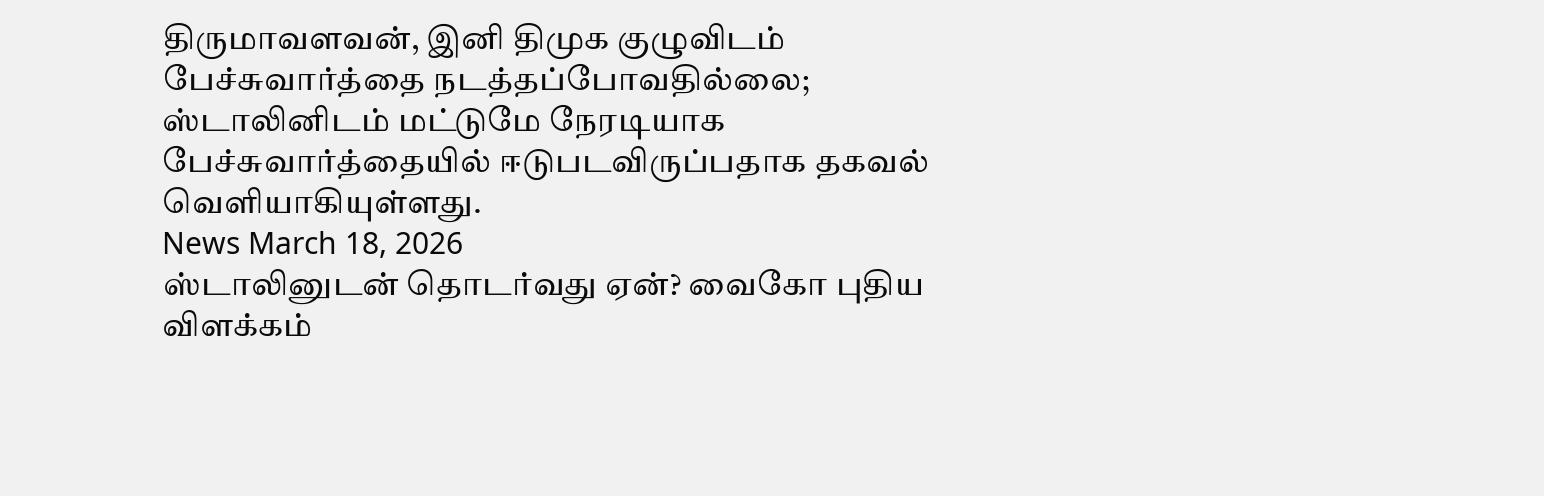திருமாவளவன், இனி திமுக குழுவிடம் பேச்சுவார்த்தை நடத்தப்போவதில்லை; ஸ்டாலினிடம் மட்டுமே நேரடியாக பேச்சுவார்த்தையில் ஈடுபடவிருப்பதாக தகவல் வெளியாகியுள்ளது.
News March 18, 2026
ஸ்டாலினுடன் தொடர்வது ஏன்? வைகோ புதிய விளக்கம்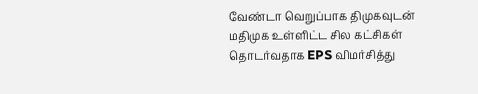வேண்டா வெறுப்பாக திமுகவுடன் மதிமுக உள்ளிட்ட சில கட்சிகள் தொடர்வதாக EPS விமர்சித்து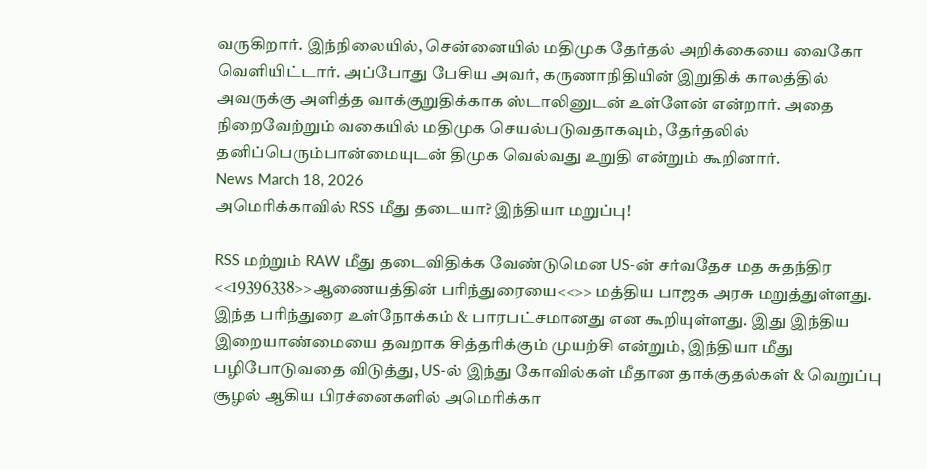வருகிறார். இந்நிலையில், சென்னையில் மதிமுக தேர்தல் அறிக்கையை வைகோ வெளியிட்டார். அப்போது பேசிய அவர், கருணாநிதியின் இறுதிக் காலத்தில் அவருக்கு அளித்த வாக்குறுதிக்காக ஸ்டாலினுடன் உள்ளேன் என்றார். அதை நிறைவேற்றும் வகையில் மதிமுக செயல்படுவதாகவும், தேர்தலில் தனிப்பெரும்பான்மையுடன் திமுக வெல்வது உறுதி என்றும் கூறினார்.
News March 18, 2026
அமெரிக்காவில் RSS மீது தடையா? இந்தியா மறுப்பு!

RSS மற்றும் RAW மீது தடைவிதிக்க வேண்டுமென US-ன் சர்வதேச மத சுதந்திர <<19396338>>ஆணையத்தின் பரிந்துரையை<<>> மத்திய பாஜக அரசு மறுத்துள்ளது. இந்த பரிந்துரை உள்நோக்கம் & பாரபட்சமானது என கூறியுள்ளது. இது இந்திய இறையாண்மையை தவறாக சித்தரிக்கும் முயற்சி என்றும், இந்தியா மீது பழிபோடுவதை விடுத்து, US-ல் இந்து கோவில்கள் மீதான தாக்குதல்கள் & வெறுப்பு சூழல் ஆகிய பிரச்னைகளில் அமெரிக்கா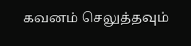கவனம் செலுத்தவும்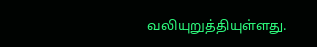வலியுறுத்தியுள்ளது.